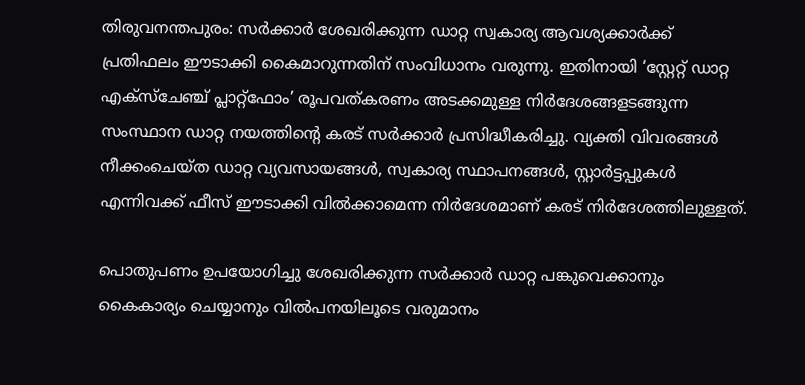തിരുവനന്തപുരം: സർക്കാർ ശേഖരിക്കുന്ന ഡാറ്റ സ്വകാര്യ ആവശ്യക്കാർക്ക് പ്രതിഫലം ഈടാക്കി കൈമാറുന്നതിന് സംവിധാനം വരുന്നു. ഇതിനായി ‘സ്റ്റേറ്റ് ഡാറ്റ എക്സ്‌ചേഞ്ച് പ്ലാറ്റ്ഫോം’ രൂപവത്കരണം അടക്കമുള്ള നിർദേശങ്ങളടങ്ങുന്ന സംസ്ഥാന ഡാറ്റ നയത്തിന്റെ കരട് സർക്കാർ പ്രസിദ്ധീകരിച്ചു. വ്യക്തി വിവരങ്ങൾ നീക്കംചെയ്‌ത ഡാറ്റ വ്യവസായങ്ങൾ, സ്വകാര്യ സ്ഥാപനങ്ങൾ, സ്റ്റാർട്ടപ്പുകൾ എന്നിവക്ക് ഫീസ് ഈടാക്കി വിൽക്കാമെന്ന നിർദേശമാണ് കരട് നിർദേശത്തിലുള്ളത്.

പൊതുപണം ഉപയോഗിച്ചു ശേഖരിക്കുന്ന സർക്കാർ ഡാറ്റ പങ്കുവെക്കാനും കൈകാര്യം ചെയ്യാനും വിൽപനയിലൂടെ വരുമാനം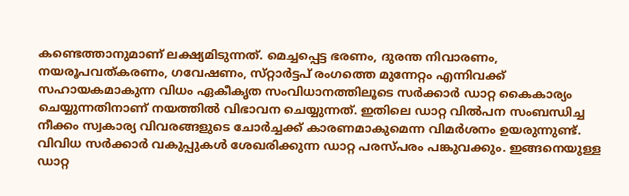കണ്ടെത്താനുമാണ് ലക്ഷ്യമിടുന്നത്. മെച്ചപ്പെട്ട ഭരണം, ദുരന്ത നിവാരണം, നയരൂപവത്കരണം, ഗവേഷണം, സ്‌റ്റാർട്ടപ് രംഗത്തെ മുന്നേറ്റം എന്നിവക്ക് സഹായകമാകുന്ന വിധം ഏകീകൃത സംവിധാനത്തിലൂടെ സർക്കാർ ഡാറ്റ കൈകാര്യം ചെയ്യുന്നതിനാണ് നയത്തിൽ വിഭാവന ചെയ്യുന്നത്. ഇതിലെ ഡാറ്റ വിൽപന സംബന്ധിച്ച നീക്കം സ്വകാര്യ വിവരങ്ങളുടെ ചോർച്ചക്ക് കാരണമാകുമെന്ന വിമർശനം ഉയരുന്നുണ്ട്. വിവിധ സർക്കാർ വകുപ്പുകൾ ശേഖരിക്കുന്ന ഡാറ്റ പരസ്പരം പങ്കുവക്കും. ഇങ്ങനെയുള്ള ഡാറ്റ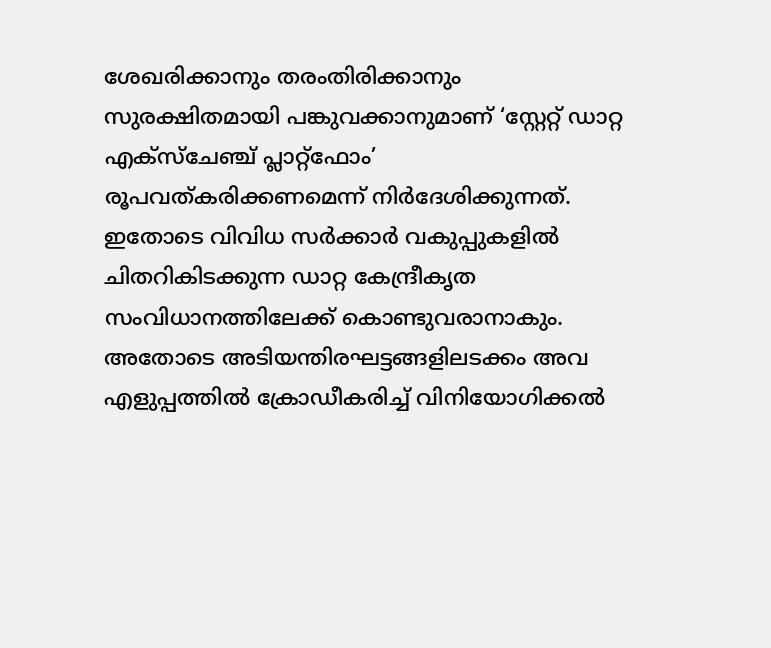ശേഖരിക്കാനും തരംതിരിക്കാനും സുരക്ഷിതമായി പങ്കുവക്കാനുമാണ് ‘സ്റ്റേറ്റ് ഡാറ്റ എക്സ്‌ചേഞ്ച് പ്ലാറ്റ്ഫോം’ രൂപവത്കരിക്കണമെന്ന് നിർദേശിക്കുന്നത്. ഇതോടെ വിവിധ സർക്കാർ വകുപ്പുകളിൽ ചിതറികിടക്കുന്ന ഡാറ്റ കേന്ദ്രീകൃത സംവിധാനത്തിലേക്ക് കൊണ്ടുവരാനാകും. അതോടെ അടിയന്തിരഘട്ടങ്ങളിലടക്കം അവ എളുപ്പത്തിൽ ക്രോഡീകരിച്ച് വിനിയോഗിക്കൽ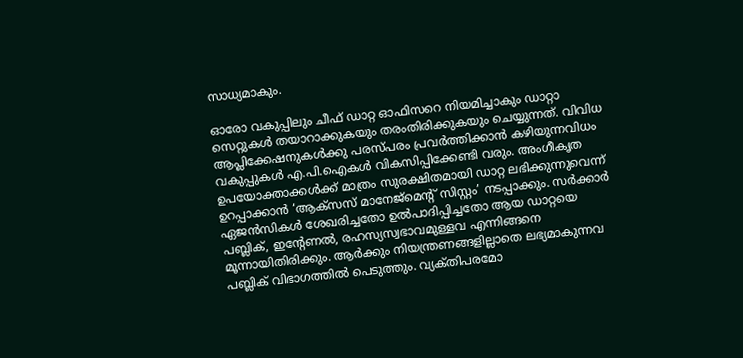സാധ്യമാകും.

ഓരോ വകുപ്പിലും ചീഫ് ഡാറ്റ ഓഫിസറെ നിയമിച്ചാകും ഡാറ്റാ സെറ്റുകൾ തയാറാക്കുകയും തരംതിരിക്കുകയും ചെയ്യുന്നത്. വിവിധ ആപ്ലിക്കേഷനുകൾക്കു പരസ്പരം പ്രവർത്തിക്കാൻ കഴിയുന്നവിധം വകുപ്പുകൾ എ.പി.ഐകൾ വികസിപ്പിക്കേണ്ടി വരും. അംഗീകൃത ഉപയോക്താക്കൾക്ക് മാത്രം സുരക്ഷിതമായി ഡാറ്റ ലഭിക്കുന്നുവെന്ന് ഉറപ്പാക്കാൻ ‘ആക്സസ് മാനേജ്മെന്‍റ് സിസ്റ്റം’ നടപ്പാക്കും. സർക്കാർ ഏജൻസികൾ ശേഖരിച്ചതോ ഉൽപാദിപ്പിച്ചതോ ആയ ഡാറ്റയെ പബ്ലിക്, ഇന്റേണൽ, രഹസ്യസ്വഭാവമുള്ളവ എന്നിങ്ങനെ മൂന്നായിതിരിക്കും. ആർക്കും നിയന്ത്രണങ്ങളില്ലാതെ ലഭ്യമാകുന്നവ പബ്ലിക് വിഭാഗത്തിൽ പെടുത്തും. വ്യക്‌തിപരമോ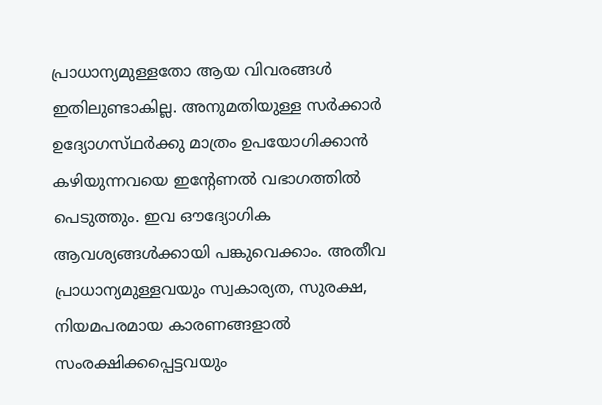പ്രാധാന്യമുള്ളതോ ആയ വിവരങ്ങൾ ഇതിലുണ്ടാകില്ല. അനുമതിയുള്ള സർക്കാർ ഉദ്യോഗസ്‌ഥർക്കു മാത്രം ഉപയോഗിക്കാൻ കഴിയുന്നവയെ ഇന്റേണൽ വഭാഗത്തിൽ പെടുത്തും. ഇവ ഔദ്യോഗിക ആവശ്യങ്ങൾക്കായി പങ്കുവെക്കാം. അതീവ പ്രാധാന്യമുള്ളവയും സ്വകാര്യത, സുരക്ഷ, നിയമപരമായ കാരണങ്ങളാൽ സംരക്ഷിക്കപ്പെട്ടവയും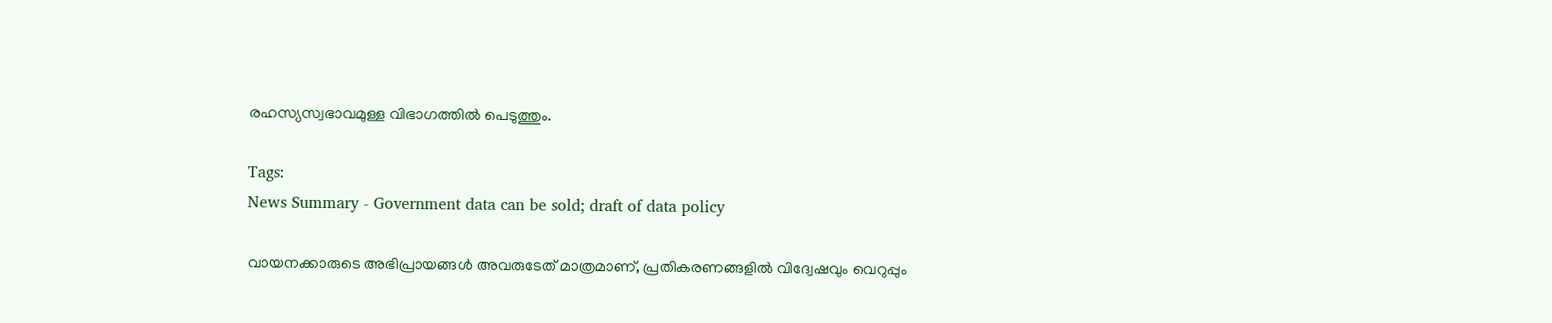രഹസ്യസ്വഭാവമുള്ള വിഭാഗത്തിൽ പെടുത്തും.

Tags:
News Summary - Government data can be sold; draft of data policy

വായനക്കാരുടെ അഭിപ്രായങ്ങള്‍ അവരുടേത് മാത്രമാണ്, പ്രതികരണങ്ങളിൽ വിദ്വേഷവും വെറുപ്പും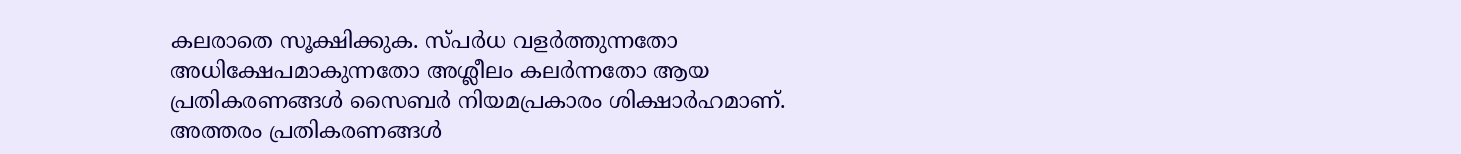കലരാതെ സൂക്ഷിക്കുക. സ്പർധ വളർത്തുന്നതോ അധിക്ഷേപമാകുന്നതോ അശ്ലീലം കലർന്നതോ ആയ പ്രതികരണങ്ങൾ സൈബർ നിയമപ്രകാരം ശിക്ഷാർഹമാണ്. അത്തരം പ്രതികരണങ്ങൾ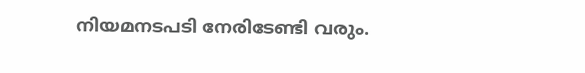നിയമനടപടി നേരിടേണ്ടി വരും.